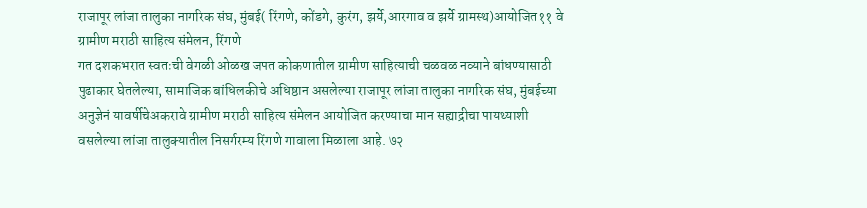राजापूर लांजा तालुका नागरिक संघ, मुंबई( रिंगणे, कोंडगे, कुरंग, झर्ये,आरगाव व झर्ये ग्रामस्थ)आयोजित११ वे ग्रामीण मराठी साहित्य संमेलन, रिंगणे
गत दशकभरात स्वतःची वेगळी ओळख जपत कोकणातील ग्रामीण साहित्याची चळवळ नव्याने बांधण्यासाठी पुढाकार घेतलेल्या, सामाजिक बांधिलकीचे अधिष्ठान असलेल्या राजापूर लांजा तालुका नागरिक संघ, मुंबईच्या अनुज्ञेनं यावर्षीचेअकरावे ग्रामीण मराठी साहित्य संमेलन आयोजित करण्याचा मान सह्याद्रीचा पायथ्याशी वसलेल्या लांजा तालुक्यातील निसर्गरम्य रिंगणे गावाला मिळाला आहे. ७२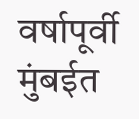वर्षापूर्वी मुंबईत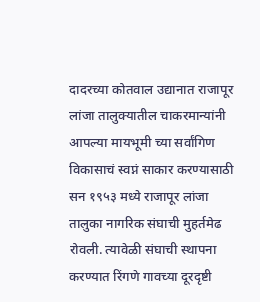दादरच्या कोतवाल उद्यानात राजापूर लांजा तालुक्यातील चाकरमान्यांनी आपल्या मायभूमी च्या सर्वांगिण विकासाचं स्वप्नं साकार करण्यासाठी सन १९५३ मध्ये राजापूर लांजा तालुका नागरिक संघाची मुहर्तमेढ रोवली. त्यावेळी संघाची स्थापना करण्यात रिंगणे गावच्या दूरदृष्टी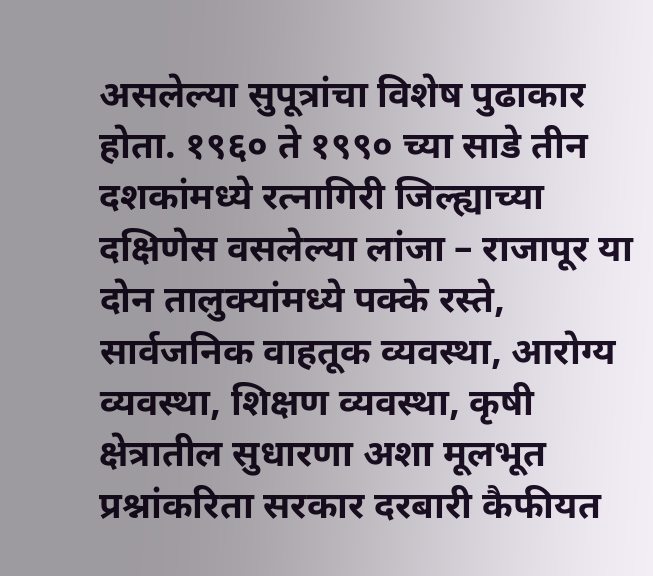असलेल्या सुपूत्रांचा विशेष पुढाकार होता. १९६० ते १९९० च्या साडे तीन दशकांमध्ये रत्नागिरी जिल्ह्याच्या दक्षिणेस वसलेल्या लांजा – राजापूर या दोन तालुक्यांमध्ये पक्के रस्ते, सार्वजनिक वाहतूक व्यवस्था, आरोग्य व्यवस्था, शिक्षण व्यवस्था, कृषी क्षेत्रातील सुधारणा अशा मूलभूत प्रश्नांकरिता सरकार दरबारी कैफीयत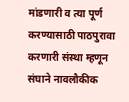मांडणारी व त्या पूर्ण करण्यासाठी पाठपुरावा करणारी संस्था म्हणून संघाने नावलौकीक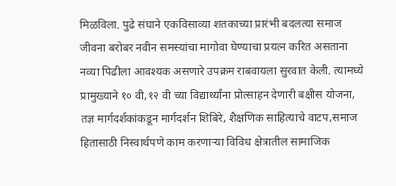मिळविला. पुढे संघाने एकविसाव्या शतकाच्या प्रारंभी बदलत्या समाज जीवना बरोबर नवीन समस्यांचा मागोवा घेण्याचा प्रयत्न करित असताना नव्या पिढीला आवश्यक असणारे उपक्रम राबवायला सुरवात केली. त्यामध्ये प्रामुख्याने १० वी,१२ वी च्या विद्यार्थ्यांना प्रोत्साहन देणारी बक्षीस योजना, तज्ञ मार्गदर्शकांकडून मार्गदर्शन शिबिरे, शैक्षणिक साहित्याचे वाटप,समाज हितासाठी निस्वार्थपणे काम करणाऱ्या विविध क्षेत्रातील सामाजिक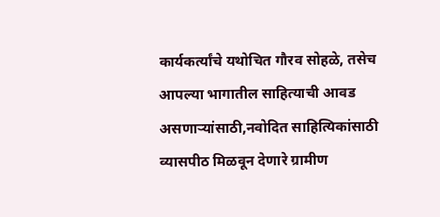कार्यकर्त्यांचे यथोचित गौरव सोहळे, तसेच आपल्या भागातील साहित्याची आवड असणाऱ्यांसाठी,नवोदित साहित्यिकांसाठी व्यासपीठ मिळवून देणारे ग्रामीण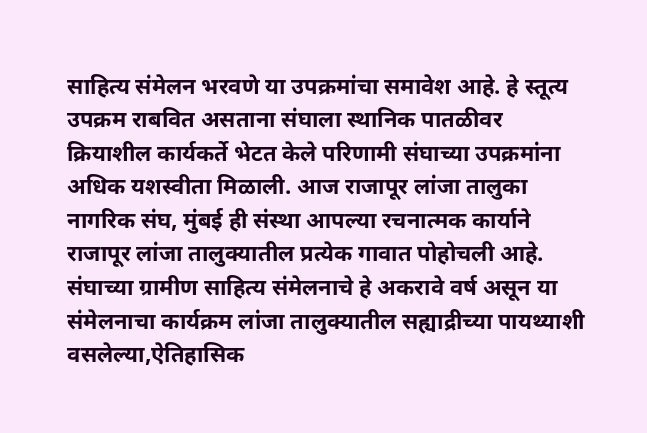साहित्य संमेलन भरवणे या उपक्रमांचा समावेश आहे. हे स्तूत्य उपक्रम राबवित असताना संघाला स्थानिक पातळीवर क्रियाशील कार्यकर्ते भेटत केले परिणामी संघाच्या उपक्रमांना अधिक यशस्वीता मिळाली. आज राजापूर लांजा तालुका नागरिक संघ, मुंबई ही संस्था आपल्या रचनात्मक कार्याने राजापूर लांजा तालुक्यातील प्रत्येक गावात पोहोचली आहे.
संघाच्या ग्रामीण साहित्य संमेलनाचे हे अकरावे वर्ष असून या संमेलनाचा कार्यक्रम लांजा तालुक्यातील सह्याद्रीच्या पायथ्याशी वसलेल्या,ऐतिहासिक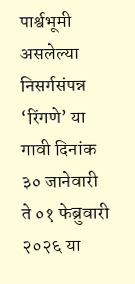पार्श्वभूमी असलेल्या निसर्गसंपन्न ‘रिंगणे’ या गावी दिनांक ३० जानेवारी ते ०१ फेब्रुवारी २०२६ या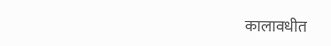कालावधीत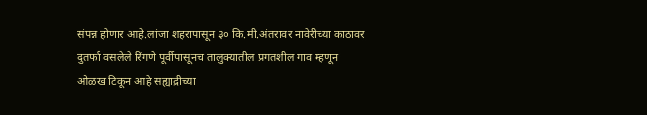संपन्न होणार आहे.लांजा शहरापासून ३० कि.मी.अंतरावर नावेरीच्या काठावर दुतर्फा वसलेले रिंगणे पूर्वीपासूनच तालुक्यातील प्रगतशील गाव म्हणून ओळख टिकून आहे सह्याद्रीच्या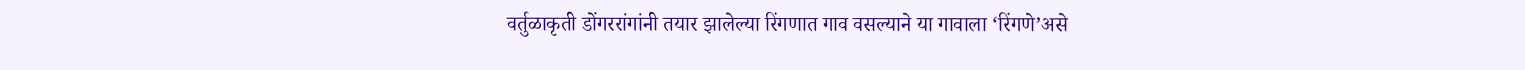वर्तुळाकृती डोंगररांगांनी तयार झालेल्या रिंगणात गाव वसल्याने या गावाला ‘रिंगणे’असे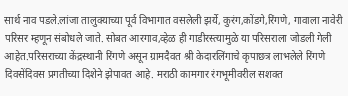सार्थ नाव पडले.लांजा तालुक्याच्या पूर्व विभागात वसलेली झर्ये, कुरंग,कोंडगे,रिंगणे, गावाला नावेरी परिसर म्हणून संबोधले जाते. सोबत आरगाव,व्हेळ ही गाडीरस्त्यामुळे या परिसराला जोडली गेली आहेत.परिसराच्या केंद्रस्थानी रिंगणे असून ग्रामदैवत श्री केदारलिंगाचे कृपाछत्र लाभलेले रिंगणे दिवसेंदिवस प्रगतीच्या दिशेने झेपावत आहे. मराठी कामगार रंगभूमीवरील सशक्त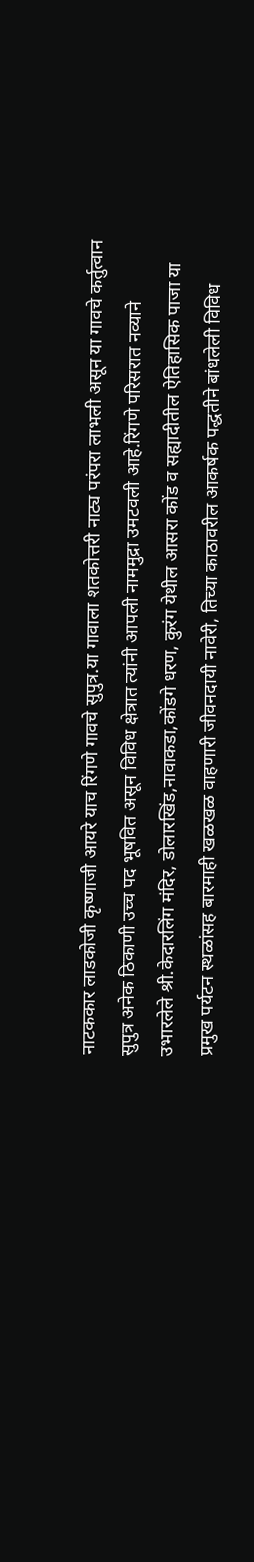नाटककार लाडकोजी कृष्णाजी आयरे याच रिंगणे गावचे सुपुत्र.या गावाला शतकोत्तरी नाट्य परंपरा लाभली असून या गावचे कर्तुत्वान सुपुत्र अनेक ठिकाणी उच्च पद भूषवित असून विविध क्षेत्रात त्यांनी आपली नाममुद्रा उमटवली आहे.रिंगणे परिसरात नव्याने उभारलेले श्री.केदारलिंग मंदिर, डोलारखिंड,नावाकडा,कोंडगे धरण, कुरंग येथील आसरा कोंड व सह्यादीतील ऐतिहासिक पाजा या प्रमुख पर्यटन स्थळांसह बारमाही खळखळ वाहणारी जीवनदायी नावेरी, तिच्या काठावरील आकर्षक पद्धतीने बांधलेली विविध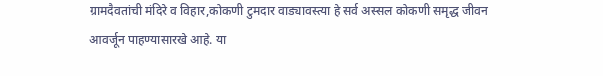ग्रामदैवतांची मंदिरे व विहार,कोकणी टुमदार वाड्यावस्त्या हे सर्व अस्सल कोकणी समृद्ध जीवन आवर्जून पाहण्यासारखे आहे. या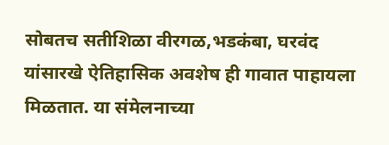सोबतच सतीशिळा वीरगळ,भडकंबा, घरवंद यांसारखे ऐतिहासिक अवशेष ही गावात पाहायला मिळतात. या संमेलनाच्या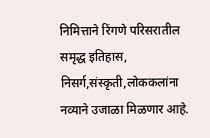निमित्ताने रिंगणे परिसरातील समृद्ध इतिहास, निसर्ग,संस्कृती,लोककलांना नव्याने उजाळा मिळणार आहे.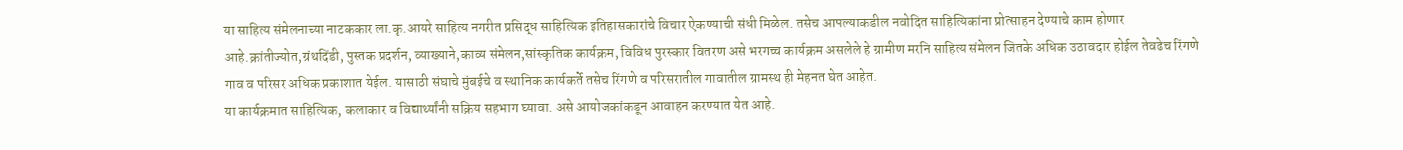या साहित्य संमेलनाच्या नाटककार ला.कृ.आयरे साहित्य नगरीत प्रसिद्ध साहित्यिक इतिहासकारांचे विचार ऐकण्याची संधी मिळेल. तसेच आपल्याकडील नवोदित साहित्यिकांना प्रोत्साहन देण्याचे काम होणार आहे.क्रांतीज्योत,ग्रंथदिंडी, पुस्तक प्रदर्शन, व्याख्याने,काव्य संमेलन,सांस्कृतिक कार्यक्रम, विविध पुरस्कार वितरण असे भरगच्च कार्यक्रम असलेले हे ग्रामीण मरनि साहित्य संमेलन जितके अधिक उठावदार होईल तेवढेच रिंगणे गाव व परिसर अधिक प्रकाशात येईल. यासाठी संघाचे मुंबईचे व स्थानिक कार्यकर्ते तसेच रिंगणे व परिसरातील गावातील ग्रामस्थ ही मेहनत घेत आहेत.
या कार्यक्रमात साहित्यिक, कलाकार व विद्यार्थ्यांनी सक्रिय सहभाग घ्यावा. असे आयोजकांकडून आवाहन करण्यात येत आहे.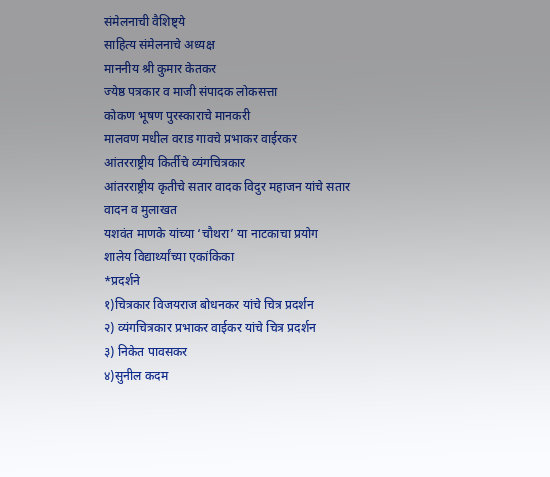संमेलनाची वैशिष्ट्ये
साहित्य संमेलनाचे अध्यक्ष
माननीय श्री कुमार केतकर
ज्येष्ठ पत्रकार व माजी संपादक लोकसत्ता
कोकण भूषण पुरस्काराचे मानकरी
मालवण मधील वराड गावचे प्रभाकर वाईरकर
आंतरराष्ट्रीय किर्तीचे व्यंगचित्रकार
आंतरराष्ट्रीय कृतीचे सतार वादक विदुर महाजन यांचे सतार वादन व मुलाखत
यशवंत माणके यांच्या ‘चौथरा’ या नाटकाचा प्रयोग
शालेय विद्यार्थ्यांच्या एकांकिका
*प्रदर्शने
१)चित्रकार विजयराज बोधनकर यांचे चित्र प्रदर्शन
२) व्यंगचित्रकार प्रभाकर वाईकर यांचे चित्र प्रदर्शन
३) निकेत पावसकर
४)सुनील कदम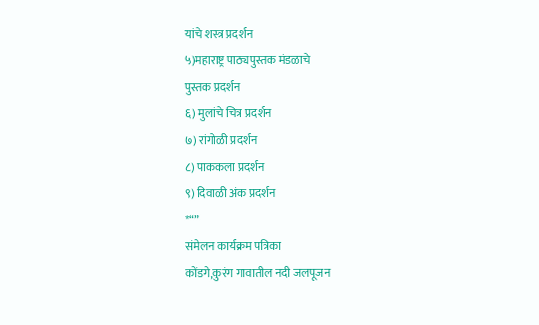यांचे शस्त्र प्रदर्शन
५)महाराष्ट्र पाठ्यपुस्तक मंडळाचे
पुस्तक प्रदर्शन
६) मुलांचे चित्र प्रदर्शन
७) रांगोळी प्रदर्शन
८) पाककला प्रदर्शन
९) दिवाळी अंक प्रदर्शन
*“”
संमेलन कार्यक्रम पत्रिका
कोंडगे,कुरंग गावातील नदी जलपूजन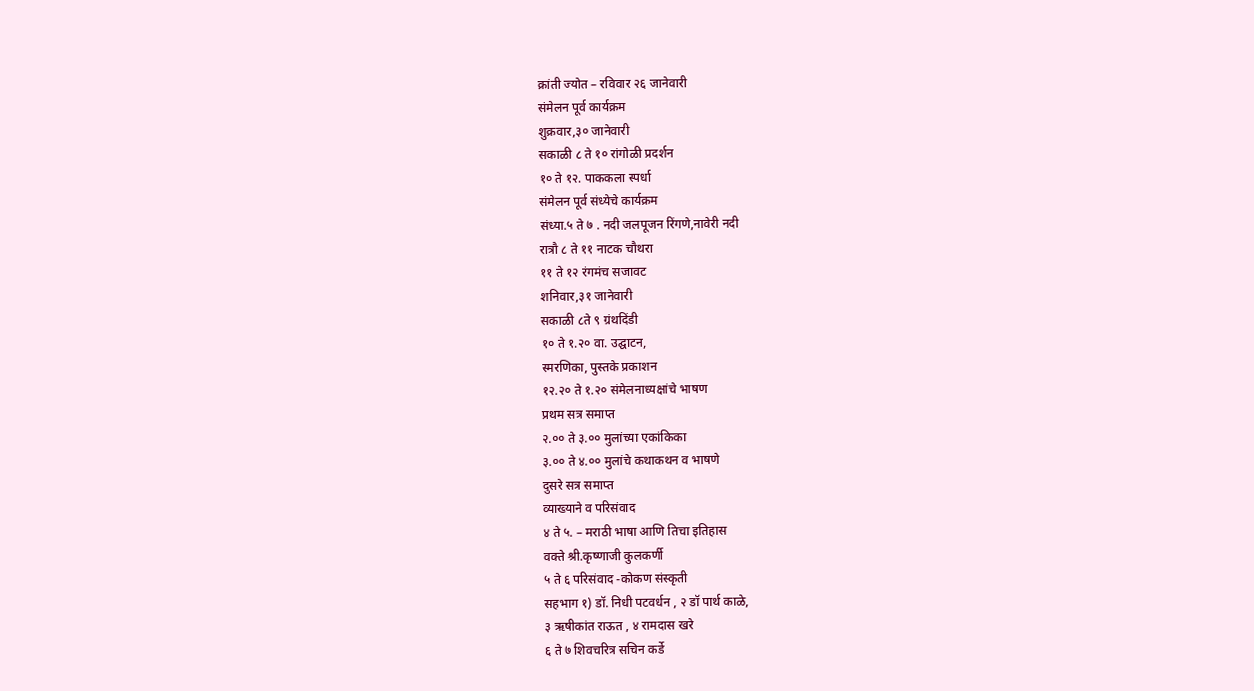क्रांती ज्योत – रविवार २६ जानेवारी
संमेलन पूर्व कार्यक्रम
शुक्रवार,३० जानेवारी
सकाळी ८ ते १० रांगोळी प्रदर्शन
१० ते १२. पाककला स्पर्धा
संमेलन पूर्व संध्येचे कार्यक्रम
संध्या.५ ते ७ . नदी जलपूजन रिंगणे,नावेरी नदी
रात्रौ ८ ते ११ नाटक चौथरा
११ ते १२ रंगमंच सजावट
शनिवार,३१ जानेवारी
सकाळी ८ते ९ ग्रंथदिंडी
१० ते १.२० वा. उद्घाटन,
स्मरणिका, पुस्तके प्रकाशन
१२.२० ते १.२० संमेलनाध्यक्षांचे भाषण
प्रथम सत्र समाप्त
२.०० ते ३.०० मुलांच्या एकांकिका
३.०० ते ४.०० मुलांचे कथाकथन व भाषणे
दुसरे सत्र समाप्त
व्याख्याने व परिसंवाद
४ ते ५. – मराठी भाषा आणि तिचा इतिहास
वक्ते श्री.कृष्णाजी कुलकर्णी
५ ते ६ परिसंवाद -कोकण संस्कृती
सहभाग १) डॉ. निधी पटवर्धन , २ डॉ पार्थ काळे,
३ ऋषीकांत राऊत , ४ रामदास खरे
६ ते ७ शिवचरित्र सचिन कर्डे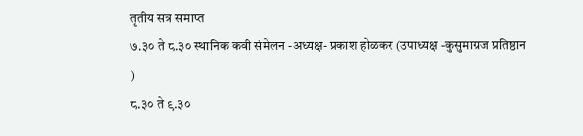तृतीय सत्र समाप्त
७.३० ते ८.३० स्थानिक कवी संमेलन -अध्यक्ष- प्रकाश होळकर (उपाध्यक्ष -कुसुमाग्रज प्रतिष्ठान )
८.३० ते ९.३०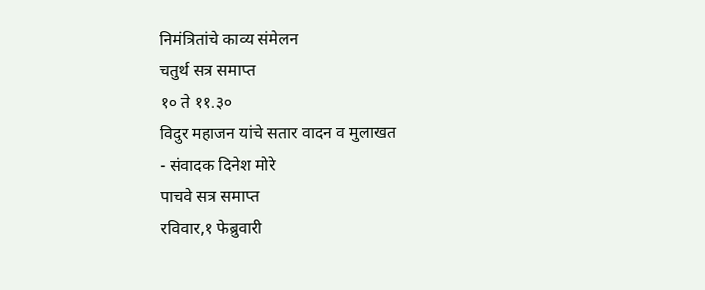निमंत्रितांचे काव्य संमेलन
चतुर्थ सत्र समाप्त
१० ते ११.३०
विदुर महाजन यांचे सतार वादन व मुलाखत
- संवादक दिनेश मोरे
पाचवे सत्र समाप्त
रविवार,१ फेब्रुवारी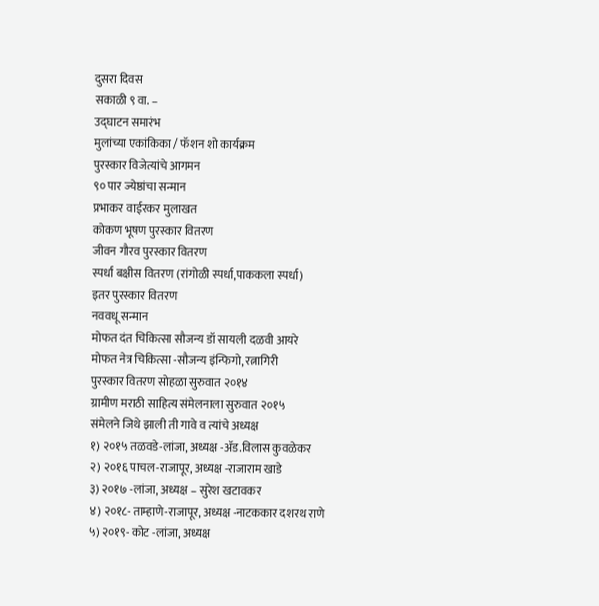दुसरा दिवस
सकाळी ९ वा. –
उद्घाटन समारंभ
मुलांच्या एकांकिका / फॅशन शो कार्यक्रम
पुरस्कार विजेत्यांचे आगमन
९० पार ज्येष्ठांचा सन्मान
प्रभाकर वाईरकर मुलाखत
कोकण भूषण पुरस्कार वितरण
जीवन गौरव पुरस्कार वितरण
स्पर्धा बक्षीस वितरण (रांगोळी स्पर्धा,पाककला स्पर्धा)
इतर पुरस्कार वितरण
नववधू सन्मान
मोफत दंत चिकित्सा सौजन्य डॉ सायली दळवी आयरे
मोफत नेत्र चिकित्सा -सौजन्य इंन्फिगो, रत्नागिरी
पुरस्कार वितरण सोहळा सुरुवात २०१४
ग्रामीण मराठी साहित्य संमेलनाला सुरुवात २०१५
संमेलने जिथे झाली ती गावे व त्यांचे अध्यक्ष
१) २०१५ तळवडे-लांजा, अध्यक्ष -ॲड.विलास कुवळेकर
२) २०१६ पाचल-राजापूर, अध्यक्ष -राजाराम खाडे
३) २०१७ -लांजा, अध्यक्ष – सुरेश खटावकर
४) २०१८- ताम्हाणे-राजापूर, अध्यक्ष -नाटककार दशरथ राणे
५) २०१९- कोट -लांजा, अध्यक्ष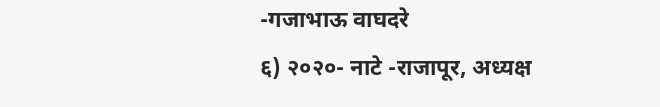-गजाभाऊ वाघदरे
६) २०२०- नाटे -राजापूर, अध्यक्ष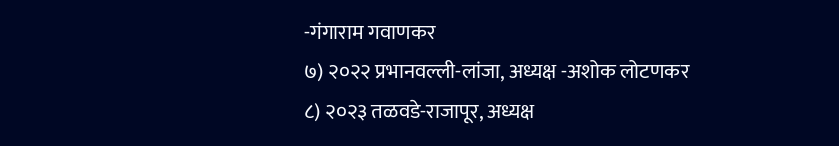-गंगाराम गवाणकर
७) २०२२ प्रभानवल्ली-लांजा, अध्यक्ष -अशोक लोटणकर
८) २०२३ तळवडे-राजापूर, अध्यक्ष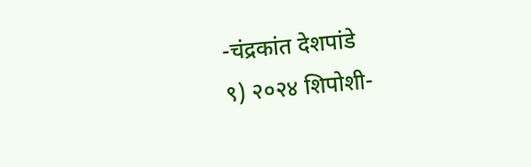-चंद्रकांत देशपांडे
९) २०२४ शिपोशी-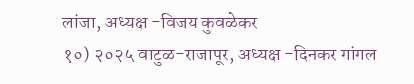लांजा, अध्यक्ष -विजय कुवळेकर
१०) २०२५ वाटुळ-राजापूर, अध्यक्ष -दिनकर गांगल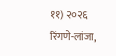११) २०२६ रिंगणे-लांजा,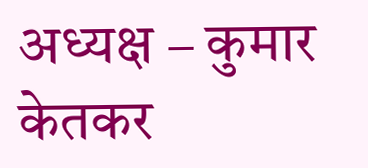अध्यक्ष – कुमार केतकर